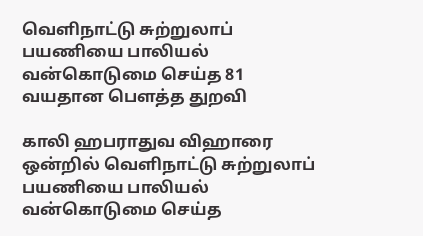வெளிநாட்டு சுற்றுலாப் பயணியை பாலியல் வன்கொடுமை செய்த 81 வயதான பௌத்த துறவி

காலி ஹபராதுவ விஹாரை ஒன்றில் வெளிநாட்டு சுற்றுலாப் பயணியை பாலியல் வன்கொடுமை செய்த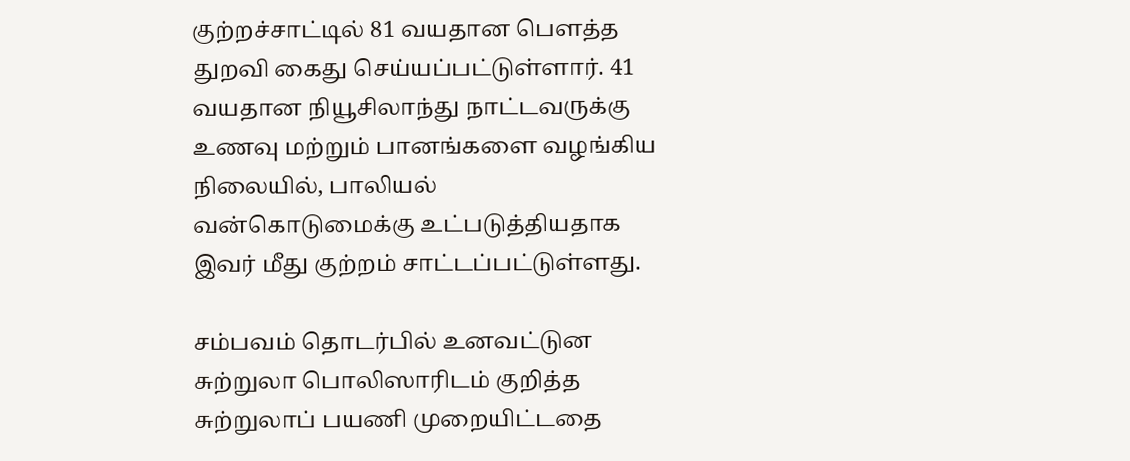குற்றச்சாட்டில் 81 வயதான பௌத்த துறவி கைது செய்யப்பட்டுள்ளார். 41 வயதான நியூசிலாந்து நாட்டவருக்கு உணவு மற்றும் பானங்களை வழங்கிய நிலையில், பாலியல் வன்கொடுமைக்கு உட்படுத்தியதாக இவர் மீது குற்றம் சாட்டப்பட்டுள்ளது.

சம்பவம் தொடர்பில் உனவட்டுன சுற்றுலா பொலிஸாரிடம் குறித்த சுற்றுலாப் பயணி முறையிட்டதை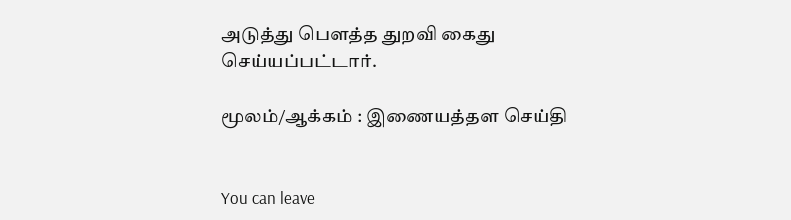அடுத்து பௌத்த துறவி கைது செய்யப்பட்டார்.

மூலம்/ஆக்கம் : இணையத்தள செய்தி


You can leave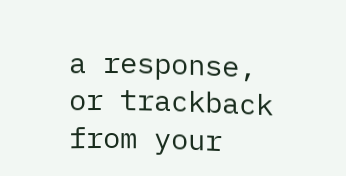a response, or trackback from your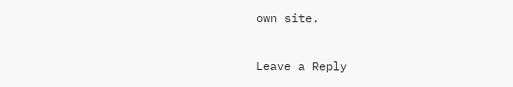own site.

Leave a Reply